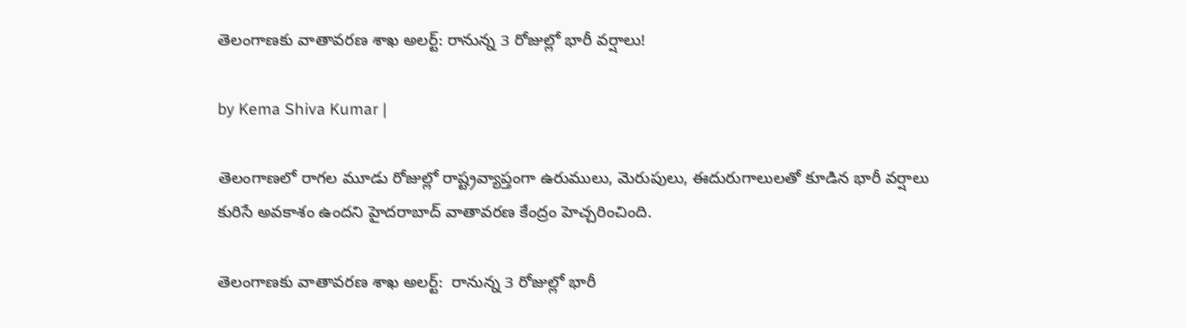తెలంగాణకు వాతావరణ శాఖ అలర్ట్: రానున్న 3 రోజుల్లో భారీ వర్షాలు!

by Kema Shiva Kumar |

తెలంగాణలో రాగల మూడు రోజుల్లో రాష్ట్రవ్యాప్తంగా ఉరుములు, మెరుపులు, ఈదురుగాలులతో కూడిన భారీ వర్షాలు కురిసే అవకాశం ఉందని హైదరాబాద్ వాతావరణ కేంద్రం హెచ్చరించింది.

తెలంగాణకు వాతావరణ శాఖ అలర్ట్:  రానున్న 3 రోజుల్లో భారీ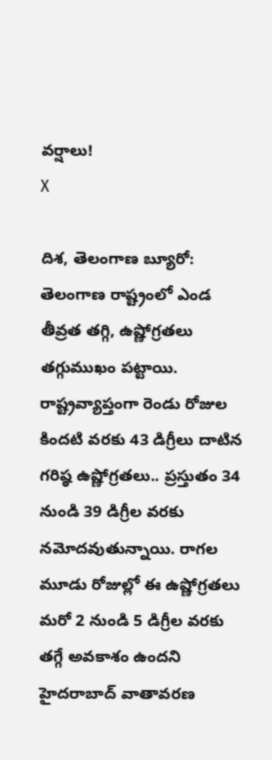వర్షాలు!
X

దిశ, తెలంగాణ బ్యూరో: తెలంగాణ రాష్ట్రంలో ఎండ తీవ్రత తగ్గి, ఉష్ణోగ్రతలు తగ్గుముఖం పట్టాయి. రాష్ట్రవ్యాప్తంగా రెండు రోజుల కిందటి వరకు 43 డిగ్రీలు దాటిన గరిష్ఠ ఉష్ణోగ్రతలు.. ప్రస్తుతం 34 నుండి 39 డిగ్రీల వరకు నమోదవుతున్నాయి. రాగల మూడు రోజుల్లో ఈ ఉష్ణోగ్రతలు మరో 2 నుండి 5 డిగ్రీల వరకు తగ్గే అవకాశం ఉందని హైదరాబాద్ వాతావరణ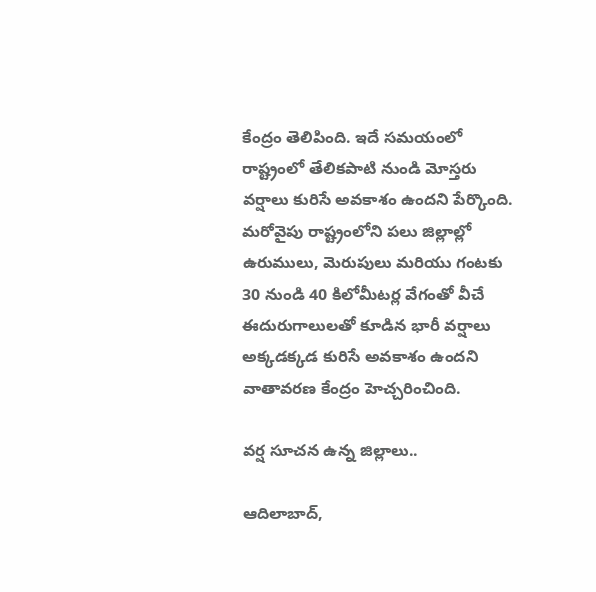కేంద్రం తెలిపింది. ఇదే సమయంలో రాష్ట్రంలో తేలికపాటి నుండి మోస్తరు వర్షాలు కురిసే అవకాశం ఉందని పేర్కొంది. మరోవైపు రాష్ట్రంలోని పలు జిల్లాల్లో ఉరుములు, మెరుపులు మరియు గంటకు 30 నుండి 40 కిలోమీటర్ల వేగంతో వీచే ఈదురుగాలులతో కూడిన భారీ వర్షాలు అక్కడక్కడ కురిసే అవకాశం ఉందని వాతావరణ కేంద్రం హెచ్చరించింది.

వర్ష సూచన ఉన్న జిల్లాలు..

ఆదిలాబాద్,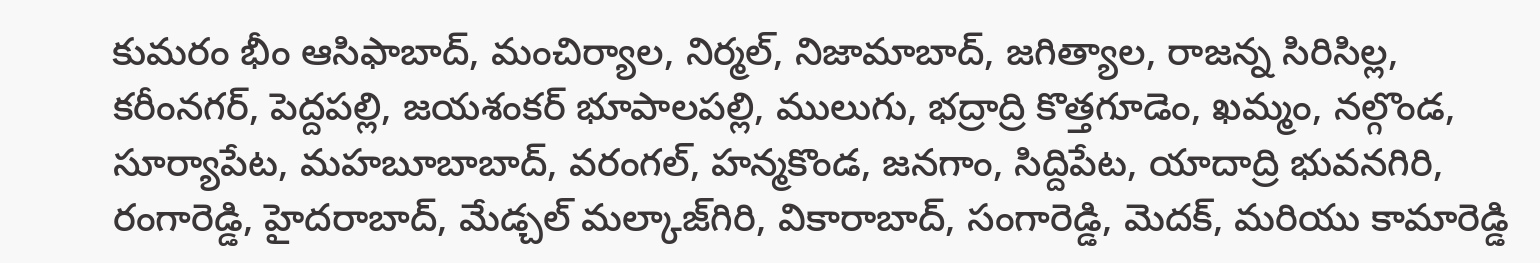కుమరం భీం ఆసిఫాబాద్, మంచిర్యాల, నిర్మల్, నిజామాబాద్, జగిత్యాల, రాజన్న సిరిసిల్ల, కరీంనగర్, పెద్దపల్లి, జయశంకర్ భూపాలపల్లి, ములుగు, భద్రాద్రి కొత్తగూడెం, ఖమ్మం, నల్గొండ, సూర్యాపేట, మహబూబాబాద్, వరంగల్, హన్మకొండ, జనగాం, సిద్దిపేట, యాదాద్రి భువనగిరి, రంగారెడ్డి, హైదరాబాద్, మేడ్చల్ మల్కాజ్‌గిరి, వికారాబాద్, సంగారెడ్డి, మెదక్, మరియు కామారెడ్డి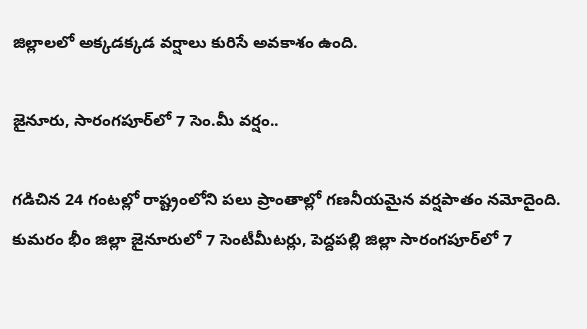జిల్లాలలో అక్కడక్కడ వర్షాలు కురిసే అవకాశం ఉంది.

జైనూరు, సారంగపూర్‌లో 7 సెం.మీ వర్షం..

గడిచిన 24 గంటల్లో రాష్ట్రంలోని పలు ప్రాంతాల్లో గణనీయమైన వర్షపాతం నమోదైంది. కుమరం భీం జిల్లా జైనూరులో 7 సెంటీమీటర్లు, పెద్దపల్లి జిల్లా సారంగపూర్‌లో 7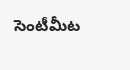సెంటీమీట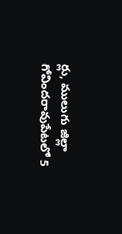ర్లు, ములుగు జిల్లా గోవిందరావుపేటలో 5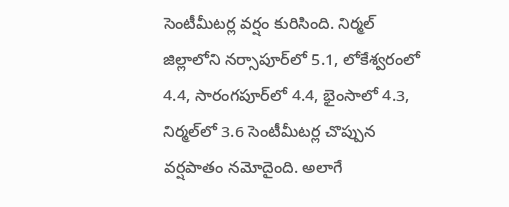సెంటీమీటర్ల వర్షం కురిసింది. నిర్మల్ జిల్లాలోని నర్సాపూర్‌లో 5.1, లోకేశ్వరంలో 4.4, సారంగపూర్‌లో 4.4, భైంసాలో 4.3, నిర్మల్‌లో 3.6 సెంటీమీటర్ల చొప్పున వర్షపాతం నమోదైంది. అలాగే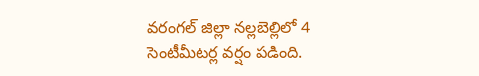వరంగల్ జిల్లా నల్లబెల్లిలో 4 సెంటీమీటర్ల వర్షం పడింది.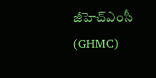జీహెచ్ఎంసీ (GHMC)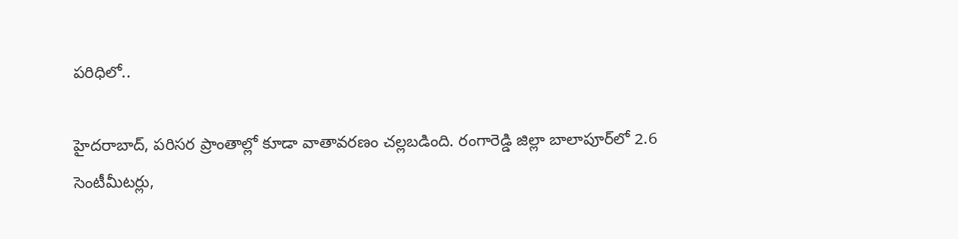పరిధిలో..

హైదరాబాద్, పరిసర ప్రాంతాల్లో కూడా వాతావరణం చల్లబడింది. రంగారెడ్డి జిల్లా బాలాపూర్‌లో 2.6 సెంటీమీటర్లు,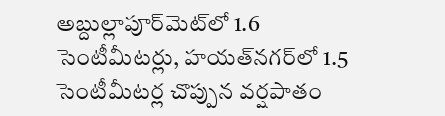అబ్దుల్లాపూర్‌మెట్‌లో 1.6 సెంటీమీటర్లు, హయత్‌నగర్‌లో 1.5 సెంటీమీటర్ల చొప్పున వర్షపాతం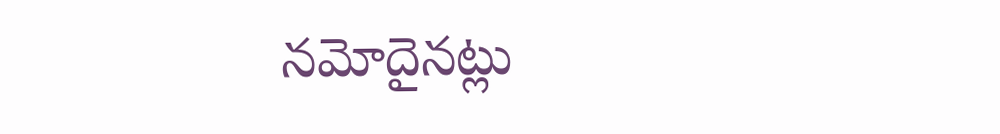నమోదైనట్లు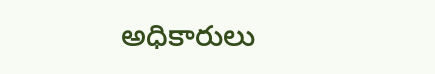అధికారులు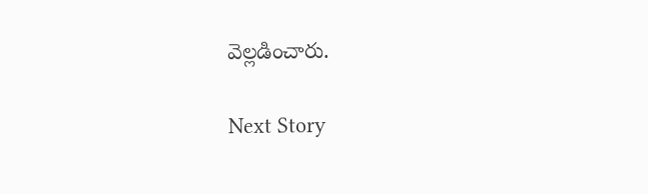వెల్లడించారు.

Next Story